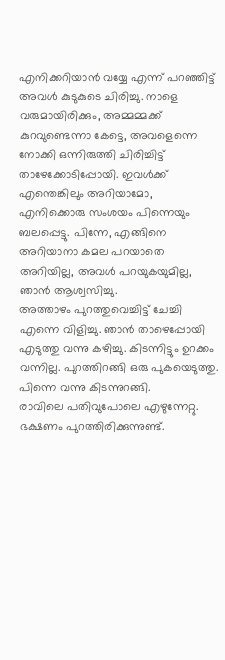എനിക്കറിയാൻ വയ്യേ എന്ന് പറഞ്ഞിട്ട് അവൾ കുടുകുടെ ചിരിച്ചു. നാളെ വരുമായിരിക്കും, അമ്മമ്മക്ക് കുറവുണ്ടെന്നാ കേട്ടെ, അവളെന്നെ നോക്കി ഒന്നിരുത്തി ചിരിച്ചിട്ട് താഴേക്കോടിപ്പോയി. ഇവൾക്ക് എന്തെങ്കിലും അറിയാമോ, എനിക്കൊരു സംശയം പിന്നെയും ബലപ്പെട്ടു. പിന്നേ, എങ്ങിനെ അറിയാനാ കമല പറയാതെ അറിയില്ല, അവൾ പറയുകയുമില്ല, ഞാൻ ആശ്വസിച്ചു.
അത്താഴം പുറത്തുവെച്ചിട്ട് ചേച്ചി എന്നെ വിളിച്ചു. ഞാൻ താഴെപ്പോയി എടുത്തു വന്നു കഴിച്ചു. കിടന്നിട്ടും ഉറക്കം വന്നില്ല. പുറത്തിറങ്ങി ഒരു പുകയെടുത്തു. പിന്നെ വന്നു കിടന്നുറങ്ങി.
രാവിലെ പതിവുപോലെ എഴുന്നേറ്റു. ഭക്ഷണം പുറത്തിരിക്കുന്നുണ്ട്.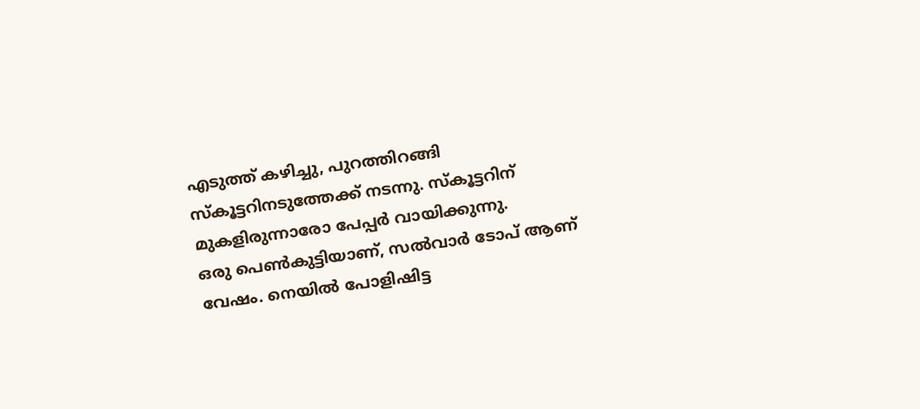എടുത്ത് കഴിച്ചു, പുറത്തിറങ്ങി സ്കൂട്ടറിനടുത്തേക്ക് നടന്നു. സ്കൂട്ടറിന് മുകളിരുന്നാരോ പേപ്പർ വായിക്കുന്നു.
ഒരു പെൺകുട്ടിയാണ്, സൽവാർ ടോപ് ആണ് വേഷം. നെയിൽ പോളിഷിട്ട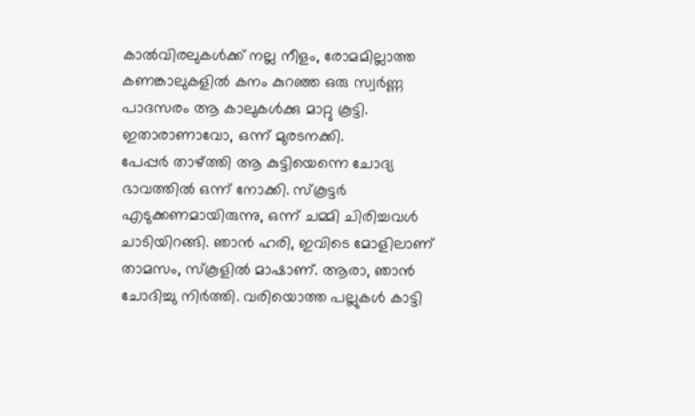കാൽവിരലുകൾക്ക് നല്ല നീളം, രോമമില്ലാത്ത കണങ്കാലുകളിൽ കനം കുറഞ്ഞ ഒരു സ്വർണ്ണ പാദസരം ആ കാലുകൾക്കു മാറ്റു കൂട്ടി. ഇതാരാണാവോ, ഒന്ന് മുരടനക്കി.
പേപ്പർ താഴ്ത്തി ആ കുട്ടിയെന്നെ ചോദ്യ ഭാവത്തിൽ ഒന്ന് നോക്കി. സ്കൂട്ടർ എടുക്കണമായിരുന്നു, ഒന്ന് ചമ്മി ചിരിച്ചവൾ ചാടിയിറങ്ങി. ഞാൻ ഹരി, ഇവിടെ മോളിലാണ് താമസം, സ്കൂളിൽ മാഷാണ്. ആരാ, ഞാൻ ചോദിച്ചു നിർത്തി. വരിയൊത്ത പല്ലുകൾ കാട്ടി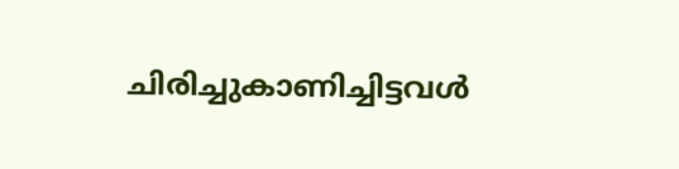ചിരിച്ചുകാണിച്ചിട്ടവൾ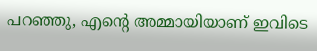പറഞ്ഞു, എൻ്റെ അമ്മായിയാണ് ഇവിടെ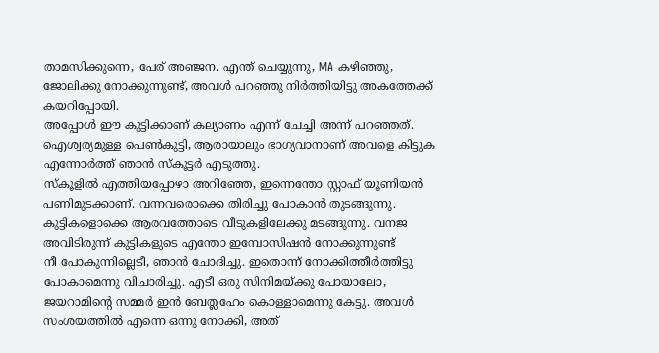താമസിക്കുന്നെ, പേര് അഞ്ജന. എന്ത് ചെയ്യുന്നു, MA കഴിഞ്ഞു, ജോലിക്കു നോക്കുന്നുണ്ട്, അവൾ പറഞ്ഞു നിർത്തിയിട്ടു അകത്തേക്ക് കയറിപ്പോയി.
അപ്പോൾ ഈ കുട്ടിക്കാണ് കല്യാണം എന്ന് ചേച്ചി അന്ന് പറഞ്ഞത്. ഐശ്വര്യമുള്ള പെൺകുട്ടി, ആരായാലും ഭാഗ്യവാനാണ് അവളെ കിട്ടുക എന്നോർത്ത് ഞാൻ സ്കൂട്ടർ എടുത്തു.
സ്കൂളിൽ എത്തിയപ്പോഴാ അറിഞ്ഞേ, ഇന്നെന്തോ സ്റ്റാഫ് യൂണിയൻ പണിമുടക്കാണ്. വന്നവരൊക്കെ തിരിച്ചു പോകാൻ തുടങ്ങുന്നു. കുട്ടികളൊക്കെ ആരവത്തോടെ വീടുകളിലേക്കു മടങ്ങുന്നു. വനജ അവിടിരുന്ന് കുട്ടികളുടെ എന്തോ ഇമ്പോസിഷൻ നോക്കുന്നുണ്ട്
നീ പോകുന്നില്ലെടീ, ഞാൻ ചോദിച്ചു. ഇതൊന്ന് നോക്കിത്തീർത്തിട്ടു പോകാമെന്നു വിചാരിച്ചു. എടീ ഒരു സിനിമയ്ക്കു പോയാലോ, ജയറാമിൻ്റെ സമ്മർ ഇൻ ബേത്ലഹേം കൊള്ളാമെന്നു കേട്ടു. അവൾ സംശയത്തിൽ എന്നെ ഒന്നു നോക്കി, അത്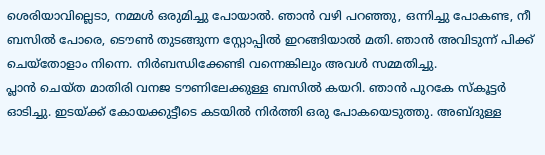ശെരിയാവില്ലെടാ, നമ്മൾ ഒരുമിച്ചു പോയാൽ. ഞാൻ വഴി പറഞ്ഞു, ഒന്നിച്ചു പോകണ്ട, നീ ബസിൽ പോരെ, ടൌൺ തുടങ്ങുന്ന സ്റ്റോപ്പിൽ ഇറങ്ങിയാൽ മതി. ഞാൻ അവിടുന്ന് പിക്ക് ചെയ്തോളാം നിന്നെ. നിർബന്ധിക്കേണ്ടി വന്നെങ്കിലും അവൾ സമ്മതിച്ചു.
പ്ലാൻ ചെയ്ത മാതിരി വനജ ടൗണിലേക്കുള്ള ബസിൽ കയറി. ഞാൻ പുറകേ സ്കൂട്ടർ ഓടിച്ചു. ഇടയ്ക്ക് കോയക്കുട്ടീടെ കടയിൽ നിർത്തി ഒരു പോകയെടുത്തു. അബ്ദുള്ള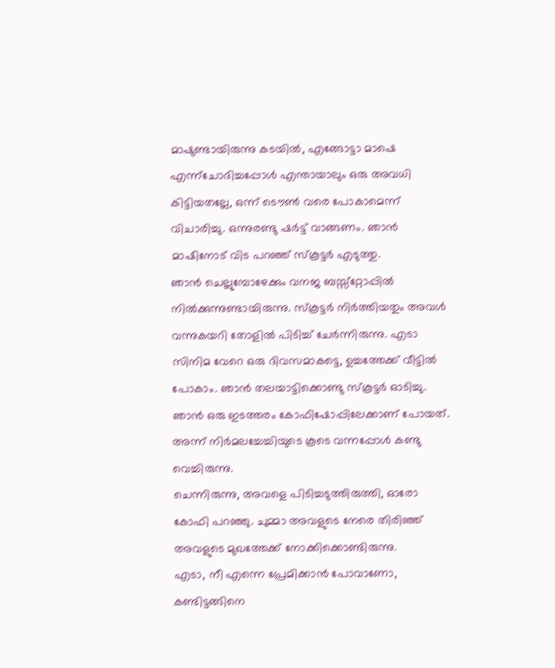മാഷുണ്ടായിരുന്നു കടയിൽ, എങ്ങോട്ടാ മാഷെ എന്ന്ചോദിച്ചപ്പോൾ എന്തായാലും ഒരു അവധി കിട്ടിയതല്ലേ, ഒന്ന് ടൌൺ വരെ പോകാമെന്ന് വിചാരിച്ചു. ഒന്നുരണ്ടു ഷർട്ട് വാങ്ങണം. ഞാൻ മാഷിനോട് വിട പറഞ്ഞ് സ്കൂട്ടർ എടുത്തു.
ഞാൻ ചെല്ലുമ്പോഴേക്കും വനജ ബസ്സ്റ്റോപ്പിൽ നിൽക്കുന്നുണ്ടായിരുന്നു. സ്കൂട്ടർ നിർത്തിയതും അവൾ വന്നുകയറി തോളിൽ പിടിച്ച് ചേർന്നിരുന്നു. എടാ സിനിമ വേറെ ഒരു ദിവസമാകട്ടെ, ഉച്ചത്തേക്ക് വീട്ടിൽ പോകാം. ഞാൻ തലയാട്ടിക്കൊണ്ടു സ്കൂട്ടർ ഓടിച്ചു. ഞാൻ ഒരു ഇടത്തരം കോഫിഷോപ്പിലേക്കാണ് പോയത്. അന്ന് നിർമലച്ചേച്ചിയുടെ കൂടെ വന്നപ്പോൾ കണ്ടു വെച്ചിരുന്നു.
ചെന്നിരുന്നു, അവളെ പിടിച്ചടുത്തിരുത്തി, ഓരോ കോഫി പറഞ്ഞു. ചുമ്മാ അവളുടെ നേരെ തിരിഞ്ഞ് അവളുടെ മുഖത്തേക്ക് നോക്കിക്കൊണ്ടിരുന്നു.
എടാ, നീ എന്നെ പ്രേമിക്കാൻ പോവാണോ, കണ്ടിട്ടങ്ങിനെ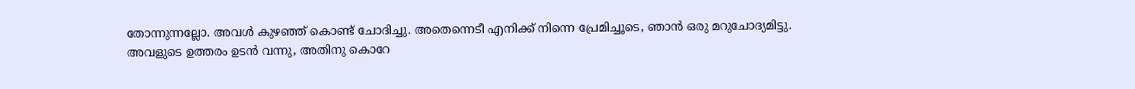തോന്നുന്നല്ലോ. അവൾ കുഴഞ്ഞ് കൊണ്ട് ചോദിച്ചു. അതെന്നെടീ എനിക്ക് നിന്നെ പ്രേമിച്ചൂടെ, ഞാൻ ഒരു മറുചോദ്യമിട്ടു.
അവളുടെ ഉത്തരം ഉടൻ വന്നു, അതിനു കൊറേ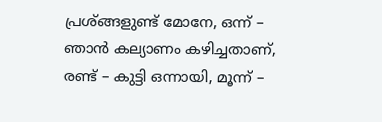പ്രശ്ങ്ങളുണ്ട് മോനേ, ഒന്ന് – ഞാൻ കല്യാണം കഴിച്ചതാണ്, രണ്ട് – കുട്ടി ഒന്നായി, മൂന്ന് –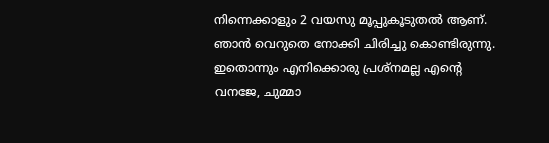നിന്നെക്കാളും 2 വയസു മൂപ്പുകൂടുതൽ ആണ്. ഞാൻ വെറുതെ നോക്കി ചിരിച്ചു കൊണ്ടിരുന്നു. ഇതൊന്നും എനിക്കൊരു പ്രശ്നമല്ല എൻ്റെ വനജേ, ചുമ്മാ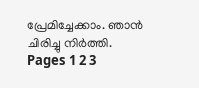പ്രേമിച്ചേക്കാം. ഞാൻ ചിരിച്ചു നിർത്തി.
Pages 1 2 3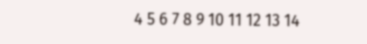4 5 6 7 8 9 10 11 12 13 14